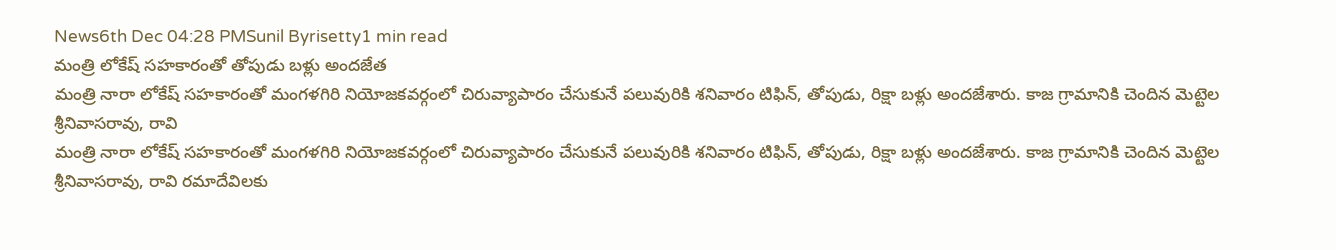News6th Dec 04:28 PMSunil Byrisetty1 min read
మంత్రి లోకేష్ సహకారంతో తోపుడు బళ్లు అందజేత
మంత్రి నారా లోకేష్ సహకారంతో మంగళగిరి నియోజకవర్గంలో చిరువ్యాపారం చేసుకునే పలువురికి శనివారం టిఫిన్, తోపుడు, రిక్షా బళ్లు అందజేశారు. కాజ గ్రామానికి చెందిన మెట్టెల శ్రీనివాసరావు, రావి
మంత్రి నారా లోకేష్ సహకారంతో మంగళగిరి నియోజకవర్గంలో చిరువ్యాపారం చేసుకునే పలువురికి శనివారం టిఫిన్, తోపుడు, రిక్షా బళ్లు అందజేశారు. కాజ గ్రామానికి చెందిన మెట్టెల శ్రీనివాసరావు, రావి రమాదేవిలకు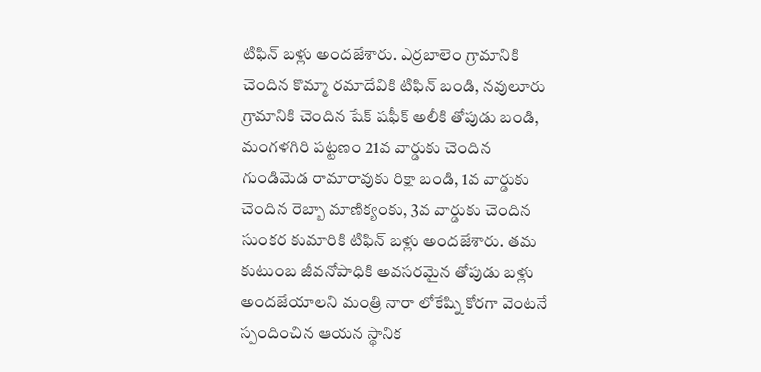టిఫిన్ బళ్లు అందజేశారు. ఎర్రబాలెం గ్రామానికి చెందిన కొమ్మా రమాదేవికి టిఫిన్ బండి, నవులూరు గ్రామానికి చెందిన షేక్ షఫీక్ అలీకి తోపుడు బండి, మంగళగిరి పట్టణం 21వ వార్డుకు చెందిన గుండిమెడ రామారావుకు రిక్షా బండి, 1వ వార్డుకు చెందిన రెబ్బా మాణిక్యంకు, 3వ వార్డుకు చెందిన సుంకర కుమారికి టిఫిన్ బళ్లు అందజేశారు. తమ కుటుంబ జీవనోపాధికి అవసరమైన తోపుడు బళ్లు అందజేయాలని మంత్రి నారా లోకేష్ని కోరగా వెంటనే స్పందించిన ఆయన స్థానిక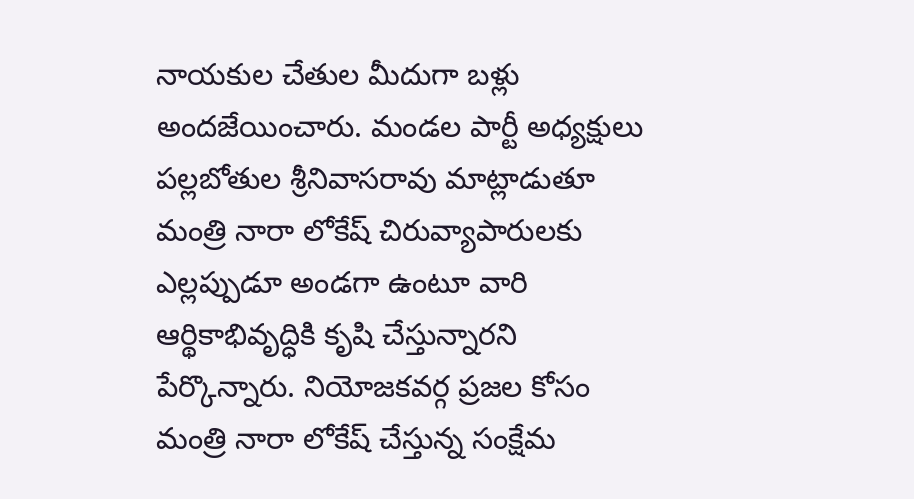నాయకుల చేతుల మీదుగా బళ్లు అందజేయించారు. మండల పార్టీ అధ్యక్షులు పల్లబోతుల శ్రీనివాసరావు మాట్లాడుతూ మంత్రి నారా లోకేష్ చిరువ్యాపారులకు ఎల్లప్పుడూ అండగా ఉంటూ వారి ఆర్థికాభివృద్ధికి కృషి చేస్తున్నారని పేర్కొన్నారు. నియోజకవర్గ ప్రజల కోసం మంత్రి నారా లోకేష్ చేస్తున్న సంక్షేమ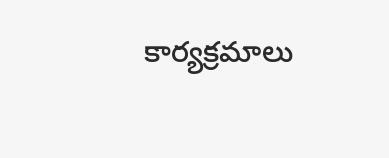కార్యక్రమాలు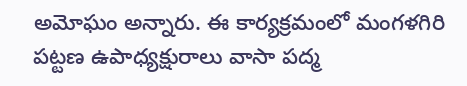అమోఘం అన్నారు. ఈ కార్యక్రమంలో మంగళగిరి పట్టణ ఉపాధ్యక్షురాలు వాసా పద్మ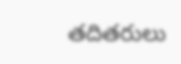తదితరులు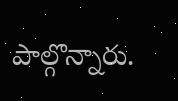పాల్గొన్నారు.